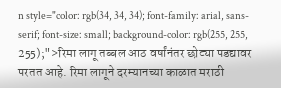n style="color: rgb(34, 34, 34); font-family: arial, sans-serif; font-size: small; background-color: rgb(255, 255, 255);">रिमा लागू तब्बल आठ वर्षांनंतर छोट्या पडद्यावर परतत आहे. रिमा लागूने दरम्यानच्या काळात मराठी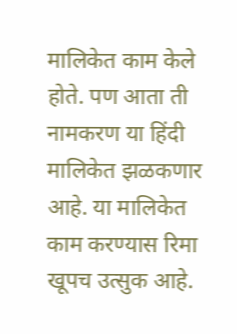मालिकेत काम केले होते. पण आता ती नामकरण या हिंदी मालिकेत झळकणार आहे. या मालिकेत काम करण्यास रिमा खूपच उत्सुक आहे.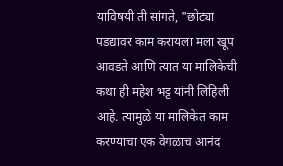याविषयी ती सांगते, "छोट्या पडद्यावर काम करायला मला खूप आवडते आणि त्यात या मालिकेची कथा ही महेश भट्ट यांनी लिहिली आहे. त्यामुळे या मालिकेत काम करण्याचा एक वेगळाच आनंद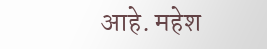आहे. महेश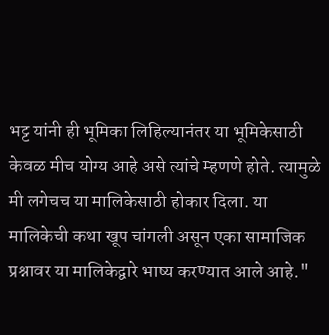भट्ट यांनी ही भूमिका लिहिल्यानंतर या भूमिकेसाठी केवळ मीच योग्य आहे असे त्यांचे म्हणणे होते. त्यामुळे मी लगेचच या मालिकेसाठी होकार दिला. या मालिकेची कथा खूप चांगली असून एका सामाजिक प्रश्नावर या मालिकेद्वारे भाष्य करण्यात आले आहे."